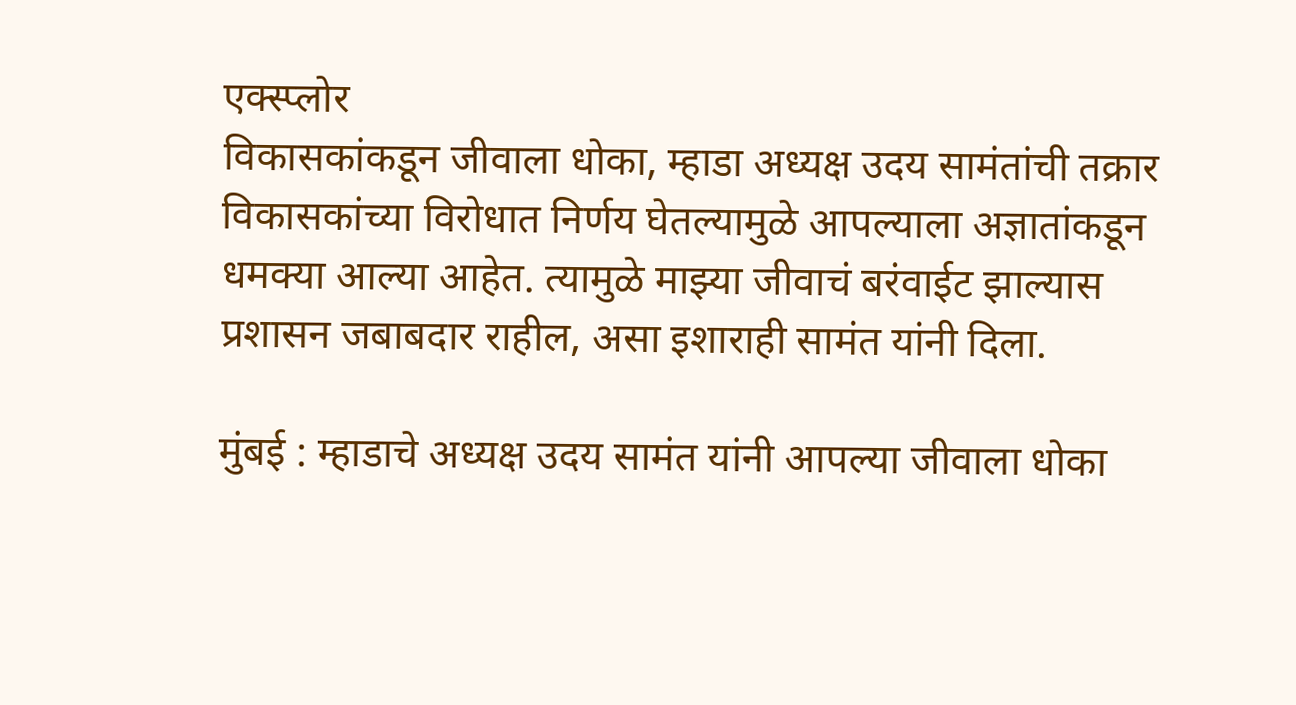एक्स्प्लोर
विकासकांकडून जीवाला धोका, म्हाडा अध्यक्ष उदय सामंतांची तक्रार
विकासकांच्या विरोधात निर्णय घेतल्यामुळे आपल्याला अज्ञातांकडून धमक्या आल्या आहेत. त्यामुळे माझ्या जीवाचं बरंवाईट झाल्यास प्रशासन जबाबदार राहील, असा इशाराही सामंत यांनी दिला.

मुंबई : म्हाडाचे अध्यक्ष उदय सामंत यांनी आपल्या जीवाला धोका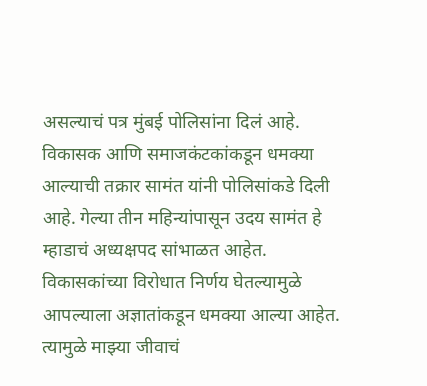असल्याचं पत्र मुंबई पोलिसांना दिलं आहे. विकासक आणि समाजकंटकांकडून धमक्या आल्याची तक्रार सामंत यांनी पोलिसांकडे दिली आहे. गेल्या तीन महिन्यांपासून उदय सामंत हे म्हाडाचं अध्यक्षपद सांभाळत आहेत. विकासकांच्या विरोधात निर्णय घेतल्यामुळे आपल्याला अज्ञातांकडून धमक्या आल्या आहेत. त्यामुळे माझ्या जीवाचं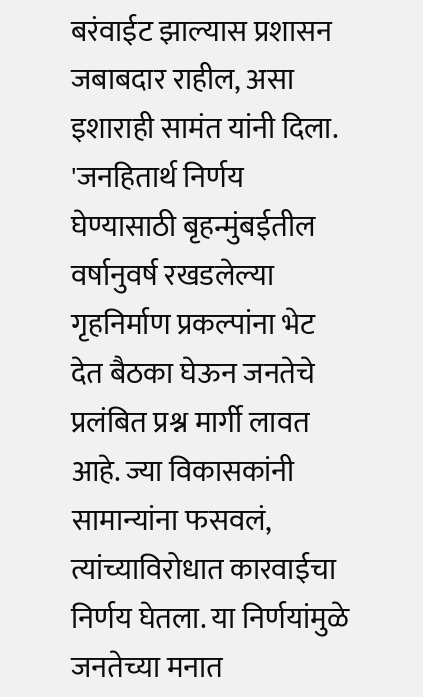बरंवाईट झाल्यास प्रशासन जबाबदार राहील, असा इशाराही सामंत यांनी दिला. 'जनहितार्थ निर्णय घेण्यासाठी बृहन्मुंबईतील वर्षानुवर्ष रखडलेल्या गृहनिर्माण प्रकल्पांना भेट देत बैठका घेऊन जनतेचे प्रलंबित प्रश्न मार्गी लावत आहे. ज्या विकासकांनी सामान्यांना फसवलं, त्यांच्याविरोधात कारवाईचा निर्णय घेतला. या निर्णयांमुळे जनतेच्या मनात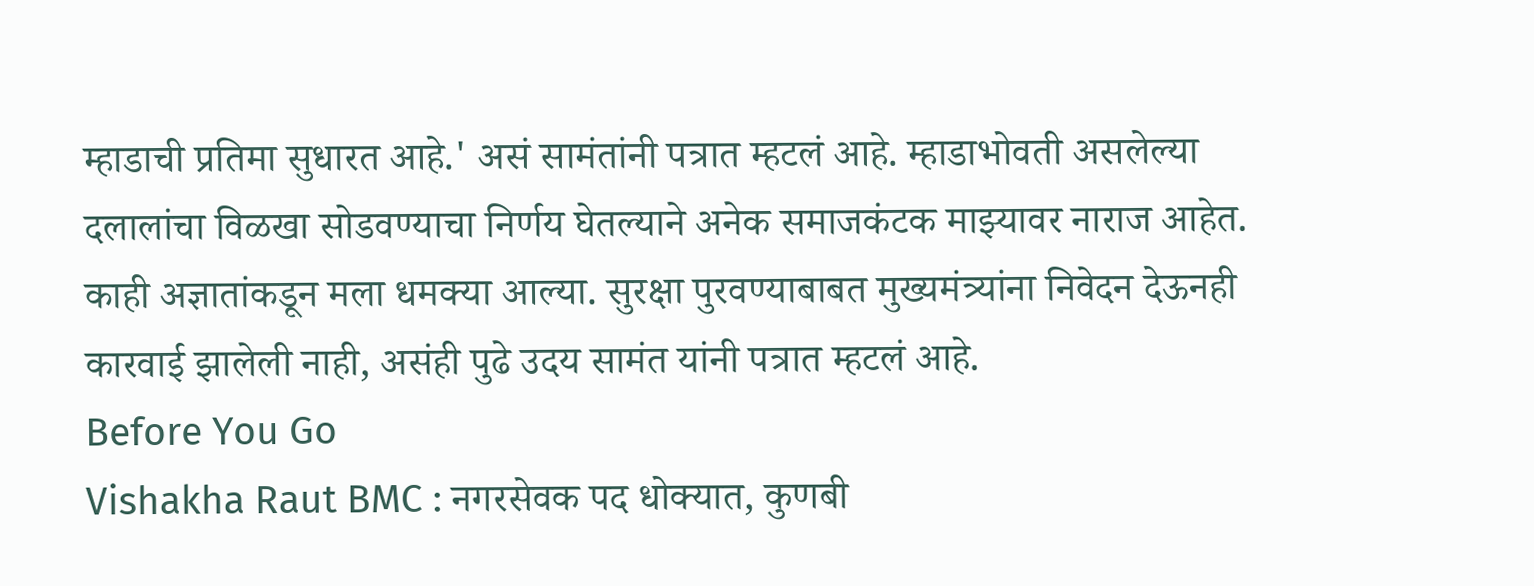म्हाडाची प्रतिमा सुधारत आहे.' असं सामंतांनी पत्रात म्हटलं आहे. म्हाडाभोवती असलेल्या दलालांचा विळखा सोडवण्याचा निर्णय घेतल्याने अनेक समाजकंटक माझ्यावर नाराज आहेत. काही अज्ञातांकडून मला धमक्या आल्या. सुरक्षा पुरवण्याबाबत मुख्यमंत्र्यांना निवेदन देऊनही कारवाई झालेली नाही, असंही पुढे उदय सामंत यांनी पत्रात म्हटलं आहे.
Before You Go
Vishakha Raut BMC : नगरसेवक पद धोक्यात, कुणबी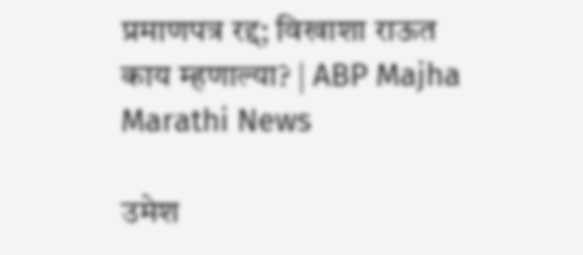प्रमाणपत्र रद्द; विखाशा राऊत काय म्हणाल्या? | ABP Majha Marathi News

उमेश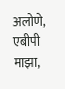अलोणे, एबीपी माझा,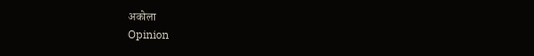अकोला
Opinion